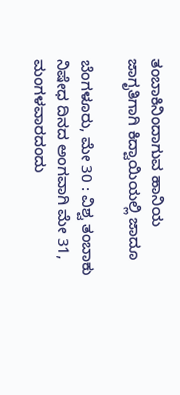ತಂಬಾಕಿನಿಂದಾಗುವ ಹಾನಿಯ ಜಾಗೃತಿಗಾಗಿ ಕಿದ್ವಾಯಿಯಲ್ಲಿ ಜಾದೂ

ಬೆಂಗಳೂರು, ಮೇ 30 : ವಿಶ್ವ ತಂಬಾಕು ನಿಷೇಧ ದಿನದ ಅಂಗವಾಗಿ ಮೇ 31, ಮಂಗಳವಾರದಂದು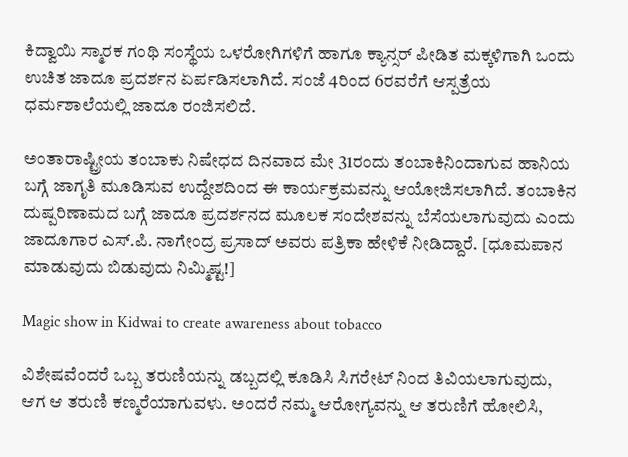ಕಿದ್ವಾಯಿ ಸ್ಮಾರಕ ಗಂಥಿ ಸಂಸ್ಥೆಯ ಒಳರೋಗಿಗಳಿಗೆ ಹಾಗೂ ಕ್ಯಾನ್ಸರ್ ಪೀಡಿತ ಮಕ್ಕಳಿಗಾಗಿ ಒಂದು ಉಚಿತ ಜಾದೂ ಪ್ರದರ್ಶನ ಏರ್ಪಡಿಸಲಾಗಿದೆ. ಸಂಜೆ 4ರಿಂದ 6ರವರೆಗೆ ಆಸ್ಪತ್ರೆಯ ಧರ್ಮಶಾಲೆಯಲ್ಲಿ ಜಾದೂ ರಂಜಿಸಲಿದೆ.

ಅಂತಾರಾಷ್ಟ್ರೀಯ ತಂಬಾಕು ನಿಷೇಧದ ದಿನವಾದ ಮೇ 31ರಂದು ತಂಬಾಕಿನಿಂದಾಗುವ ಹಾನಿಯ ಬಗ್ಗೆ ಜಾಗೃತಿ ಮೂಡಿಸುವ ಉದ್ದೇಶದಿಂದ ಈ ಕಾರ್ಯಕ್ರಮವನ್ನು ಆಯೋಜಿಸಲಾಗಿದೆ. ತಂಬಾಕಿನ ದುಷ್ಪರಿಣಾಮದ ಬಗ್ಗೆ ಜಾದೂ ಪ್ರದರ್ಶನದ ಮೂಲಕ ಸಂದೇಶವನ್ನು ಬೆಸೆಯಲಾಗುವುದು ಎಂದು ಜಾದೂಗಾರ ಎಸ್.ಪಿ. ನಾಗೇಂದ್ರ ಪ್ರಸಾದ್ ಅವರು ಪತ್ರಿಕಾ ಹೇಳಿಕೆ ನೀಡಿದ್ದಾರೆ. [ಧೂಮಪಾನ ಮಾಡುವುದು ಬಿಡುವುದು ನಿಮ್ಮಿಷ್ಟ!]

Magic show in Kidwai to create awareness about tobacco

ವಿಶೇಷವೆಂದರೆ ಒಬ್ಬ ತರುಣಿಯನ್ನು ಡಬ್ಬದಲ್ಲಿ ಕೂಡಿಸಿ ಸಿಗರೇಟ್ ನಿಂದ ತಿವಿಯಲಾಗುವುದು, ಆಗ ಆ ತರುಣಿ ಕಣ್ಮರೆಯಾಗುವಳು. ಅಂದರೆ ನಮ್ಮ ಆರೋಗ್ಯವನ್ನು ಆ ತರುಣಿಗೆ ಹೋಲಿಸಿ,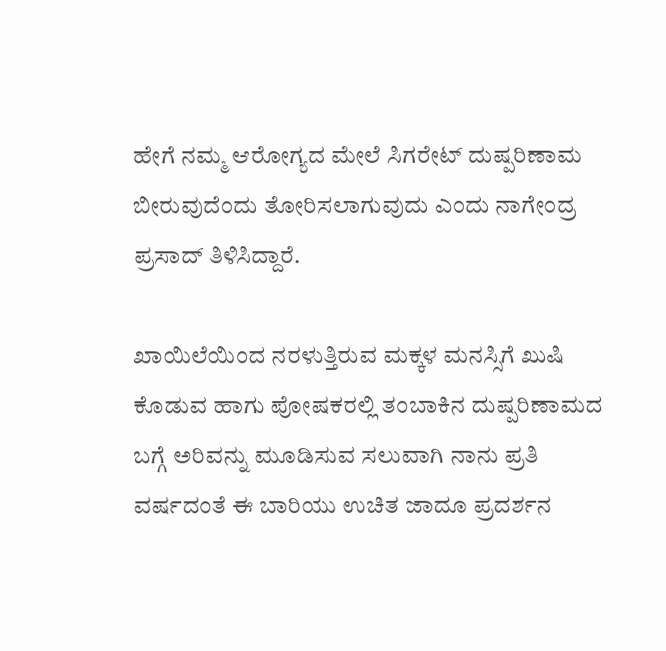ಹೇಗೆ ನಮ್ಮ ಆರೋಗ್ಯದ ಮೇಲೆ ಸಿಗರೇಟ್ ದುಷ್ಪರಿಣಾಮ ಬೀರುವುದೆಂದು ತೋರಿಸಲಾಗುವುದು ಎಂದು ನಾಗೇಂದ್ರ ಪ್ರಸಾದ್ ತಿಳಿಸಿದ್ದಾರೆ.

ಖಾಯಿಲೆಯಿಂದ ನರಳುತ್ತಿರುವ ಮಕ್ಕಳ ಮನಸ್ಸಿಗೆ ಖುಷಿ ಕೊಡುವ ಹಾಗು ಪೋಷಕರಲ್ಲಿ ತಂಬಾಕಿನ ದುಷ್ಪರಿಣಾಮದ ಬಗ್ಗೆ ಅರಿವನ್ನು ಮೂಡಿಸುವ ಸಲುವಾಗಿ ನಾನು ಪ್ರತಿ ವರ್ಷದಂತೆ ಈ ಬಾರಿಯು ಉಚಿತ ಜಾದೂ ಪ್ರದರ್ಶನ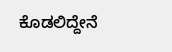ಕೊಡಲಿದ್ದೇನೆ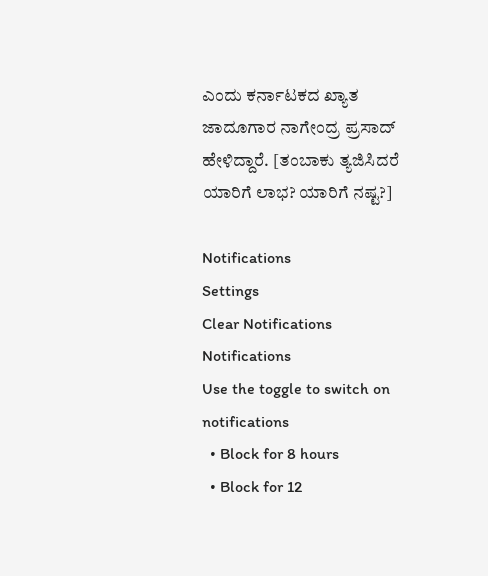ಎಂದು ಕರ್ನಾಟಕದ ಖ್ಯಾತ ಜಾದೂಗಾರ ನಾಗೇಂದ್ರ ಪ್ರಸಾದ್ ಹೇಳಿದ್ದಾರೆ. [ತಂಬಾಕು ತ್ಯಜಿಸಿದರೆ ಯಾರಿಗೆ ಲಾಭ? ಯಾರಿಗೆ ನಷ್ಟ?]

Notifications
Settings
Clear Notifications
Notifications
Use the toggle to switch on notifications
  • Block for 8 hours
  • Block for 12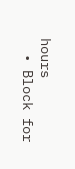hours
  • Block for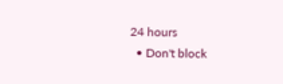24 hours
  • Don't block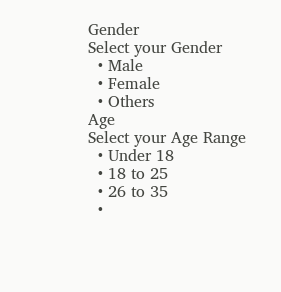Gender
Select your Gender
  • Male
  • Female
  • Others
Age
Select your Age Range
  • Under 18
  • 18 to 25
  • 26 to 35
  •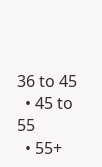36 to 45
  • 45 to 55
  • 55+